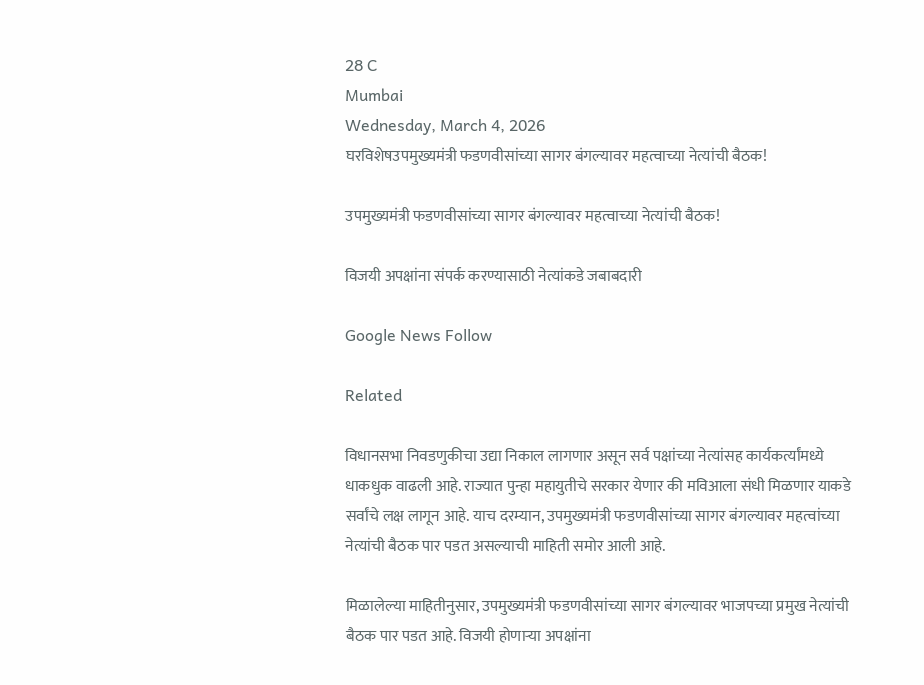28 C
Mumbai
Wednesday, March 4, 2026
घरविशेषउपमुख्यमंत्री फडणवीसांच्या सागर बंगल्यावर महत्वाच्या नेत्यांची बैठक!

उपमुख्यमंत्री फडणवीसांच्या सागर बंगल्यावर महत्वाच्या नेत्यांची बैठक!

विजयी अपक्षांना संपर्क करण्यासाठी नेत्यांकडे जबाबदारी

Google News Follow

Related

विधानसभा निवडणुकीचा उद्या निकाल लागणार असून सर्व पक्षांच्या नेत्यांसह कार्यकर्त्यांमध्ये धाकधुक वाढली आहे. राज्यात पुन्हा महायुतीचे सरकार येणार की मविआला संधी मिळणार याकडे सर्वांचे लक्ष लागून आहे. याच दरम्यान, उपमुख्यमंत्री फडणवीसांच्या सागर बंगल्यावर महत्वांच्या नेत्यांची बैठक पार पडत असल्याची माहिती समोर आली आहे.

मिळालेल्या माहितीनुसार, उपमुख्यमंत्री फडणवीसांच्या सागर बंगल्यावर भाजपच्या प्रमुख नेत्यांची बैठक पार पडत आहे. विजयी होणाऱ्या अपक्षांना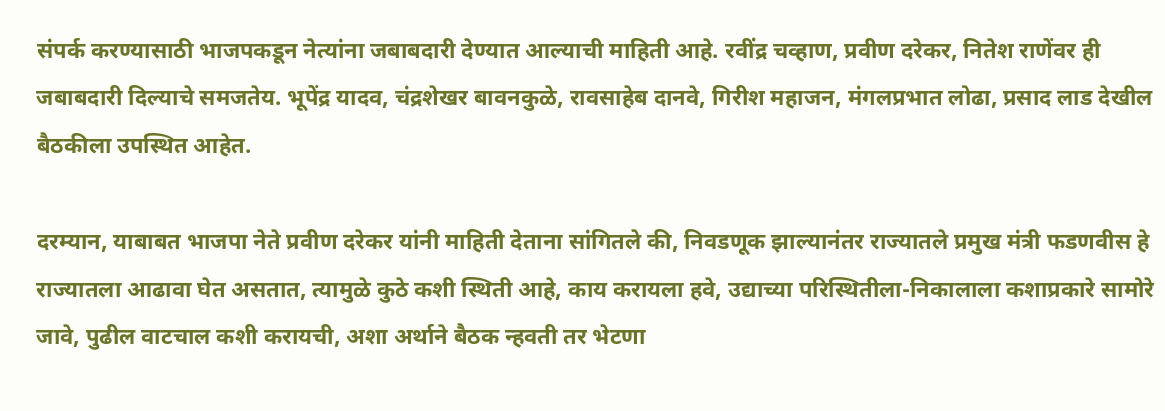संपर्क करण्यासाठी भाजपकडून नेत्यांना जबाबदारी देण्यात आल्याची माहिती आहे. रवींद्र चव्हाण, प्रवीण दरेकर, नितेश राणेंवर ही जबाबदारी दिल्याचे समजतेय. भूपेंद्र यादव, चंद्रशेखर बावनकुळे, रावसाहेब दानवे, गिरीश महाजन, मंगलप्रभात लोढा, प्रसाद लाड देखील बैठकीला उपस्थित आहेत.

दरम्यान, याबाबत भाजपा नेते प्रवीण दरेकर यांनी माहिती देताना सांगितले की, निवडणूक झाल्यानंतर राज्यातले प्रमुख मंत्री फडणवीस हे राज्यातला आढावा घेत असतात, त्यामुळे कुठे कशी स्थिती आहे, काय करायला हवे, उद्याच्या परिस्थितीला-निकालाला कशाप्रकारे सामोरे जावे, पुढील वाटचाल कशी करायची, अशा अर्थाने बैठक न्हवती तर भेटणा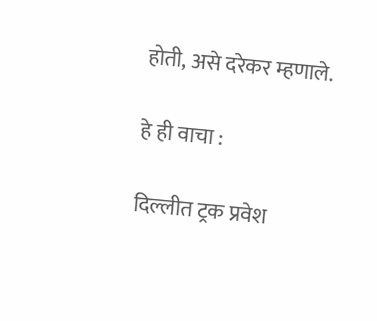होती, असे दरेकर म्हणाले.

हे ही वाचा :

दिल्लीत ट्रक प्रवेश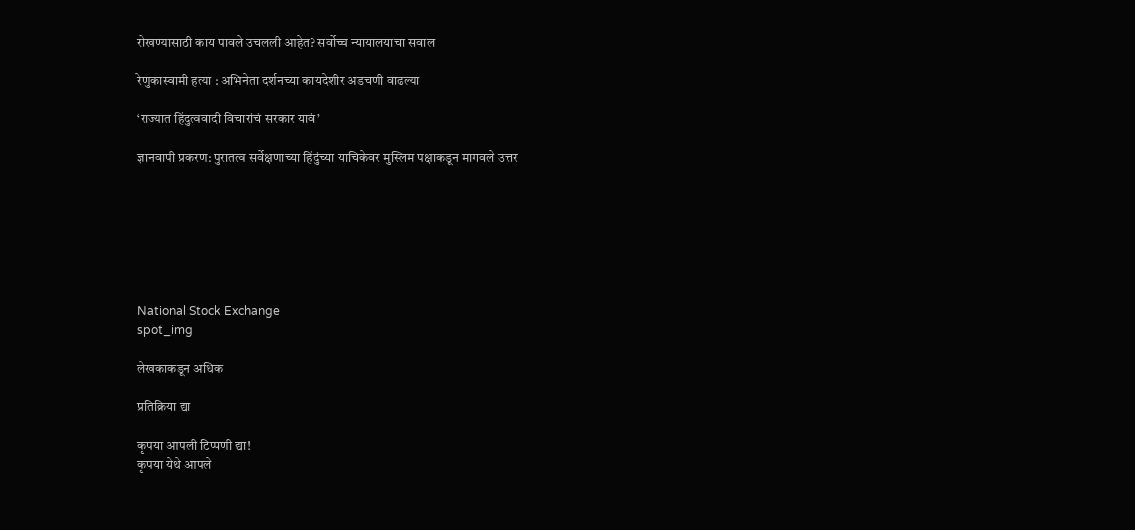रोखण्यासाठी काय पावले उचलली आहेत? सर्वोच्च न्यायालयाचा सवाल

रेणुकास्वामी हत्या : अभिनेता दर्शनच्या कायदेशीर अडचणी वाढल्या

‘राज्यात हिंदुत्ववादी विचारांचं सरकार यावं’

ज्ञानवापी प्रकरण: पुरातत्व सर्वेक्षणाच्या हिंदुंच्या याचिकेवर मुस्लिम पक्षाकडून मागवले उत्तर







National Stock Exchange
spot_img

लेखकाकडून अधिक

प्रतिक्रिया द्या

कृपया आपली टिप्पणी द्या!
कृपया येथे आपले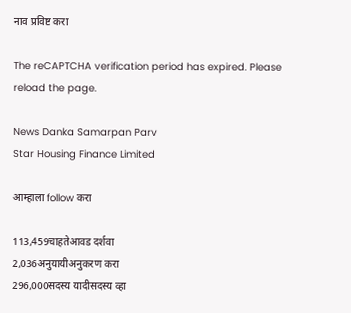नाव प्रविष्ट करा

The reCAPTCHA verification period has expired. Please reload the page.

News Danka Samarpan Parv
Star Housing Finance Limited

आम्हाला follow करा

113,459चाहतेआवड दर्शवा
2,036अनुयायीअनुकरण करा
296,000सदस्य यादीसदस्य व्हा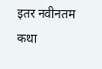इतर नवीनतम कथा